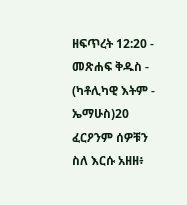ዘፍጥረት 12:20 - መጽሐፍ ቅዱስ - (ካቶሊካዊ እትም - ኤማሁስ)20 ፈርዖንም ሰዎቹን ስለ እርሱ አዘዘ፥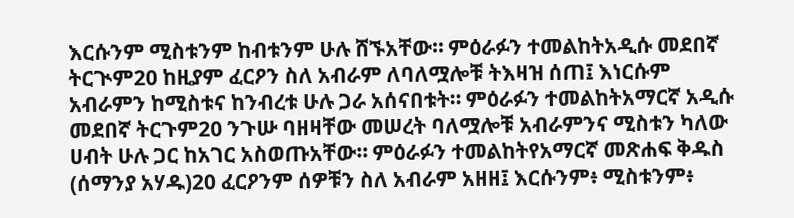እርሱንም ሚስቱንም ከብቱንም ሁሉ ሸኙአቸው። ምዕራፉን ተመልከትአዲሱ መደበኛ ትርጒም20 ከዚያም ፈርዖን ስለ አብራም ለባለሟሎቹ ትእዛዝ ሰጠ፤ እነርሱም አብራምን ከሚስቱና ከንብረቱ ሁሉ ጋራ አሰናበቱት። ምዕራፉን ተመልከትአማርኛ አዲሱ መደበኛ ትርጉም20 ንጉሡ ባዘዛቸው መሠረት ባለሟሎቹ አብራምንና ሚስቱን ካለው ሀብት ሁሉ ጋር ከአገር አስወጡአቸው። ምዕራፉን ተመልከትየአማርኛ መጽሐፍ ቅዱስ (ሰማንያ አሃዱ)20 ፈርዖንም ሰዎቹን ስለ አብራም አዘዘ፤ እርሱንም፥ ሚስቱንም፥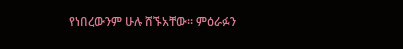የነበረውንም ሁሉ ሸኙአቸው። ምዕራፉን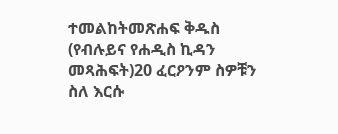ተመልከትመጽሐፍ ቅዱስ (የብሉይና የሐዲስ ኪዳን መጻሕፍት)20 ፈርዖንም ስዎቹን ስለ እርሱ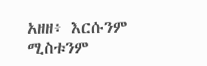አዘዘ፥ እርሱንም ሚስቱንም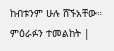ከብቱንም ሁሉ ሸኙአቸው። ምዕራፉን ተመልከት |